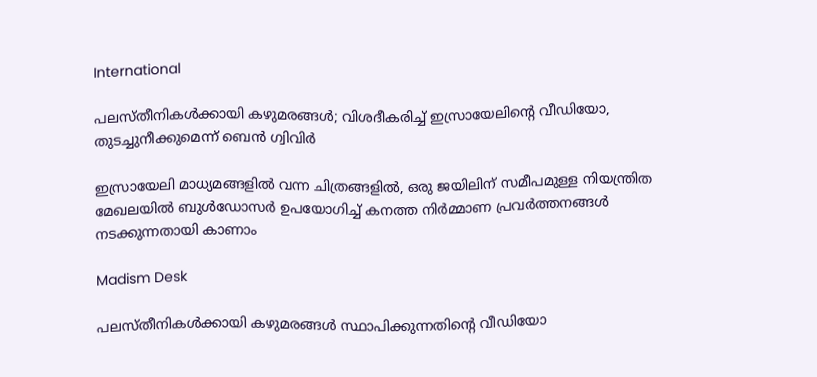International

പലസ്തീനികൾക്കായി കഴുമരങ്ങൾ; വിശദീകരിച്ച് ഇസ്രായേലിന്റെ വീഡിയോ, തുടച്ചുനീക്കുമെന്ന് ബെൻ ഗ്വിവിർ

ഇസ്രായേലി മാധ്യമങ്ങളിൽ വന്ന ചിത്രങ്ങളിൽ, ഒരു ജയിലിന് സമീപമുള്ള നിയന്ത്രിത മേഖലയിൽ ബുൾഡോസർ ഉപയോഗിച്ച് കനത്ത നിർമ്മാണ പ്രവർത്തനങ്ങൾ നടക്കുന്നതായി കാണാം

Madism Desk

പലസ്തീനികൾക്കായി കഴുമരങ്ങൾ സ്ഥാപിക്കുന്നതിന്റെ വീഡിയോ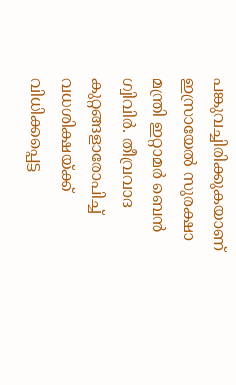പങ്കുവച്ചിരിക്കുകയാണ് ഇസ്രായേൽ സുരക്ഷാ മന്ത്രി ഇറ്റാമർ ബെൻ ഗ്വിവിർ. തീവ്രവാദ കുറ്റങ്ങളാരോപിച്ച് വധശിക്ഷയ്ക്ക് വിധിക്കപ്പെട്ട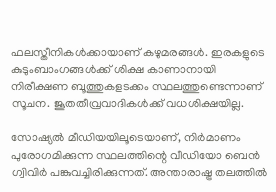ഫലസ്തീനികൾക്കായാണ് കഴുമരങ്ങൾ. ഇരകളുടെ കുടുംബാംഗങ്ങൾക്ക് ശിക്ഷ കാണാനായി നിരീക്ഷണ ബൂത്തുകളടക്കം സ്ഥലത്തുണ്ടെന്നാണ് സൂചന. ജൂതതീവ്രവാദികൾക്ക് വധശിക്ഷയില്ല.

സോഷ്യൽ മീഡിയയിലൂടെയാണ്, നിർമാണം പുരോഗമിക്കുന്ന സ്ഥലത്തിന്റെ വീഡിയോ ബെൻ ഗ്വിവിർ പങ്കുവച്ചിരിക്കുന്നത്. അന്താരാഷ്ട്ര തലത്തിൽ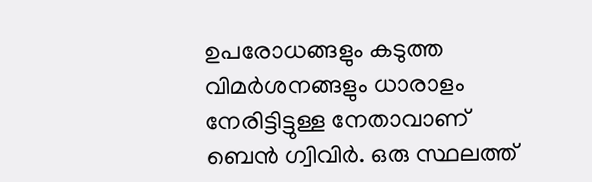ഉപരോധങ്ങളും കടുത്ത വിമർശനങ്ങളും ധാരാളം നേരിട്ടിട്ടുള്ള നേതാവാണ് ബെൻ ഗ്വിവിർ. ഒരു സ്ഥലത്ത്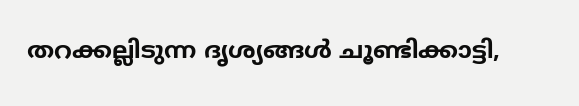തറക്കല്ലിടുന്ന ദൃശ്യങ്ങൾ ചൂണ്ടിക്കാട്ടി,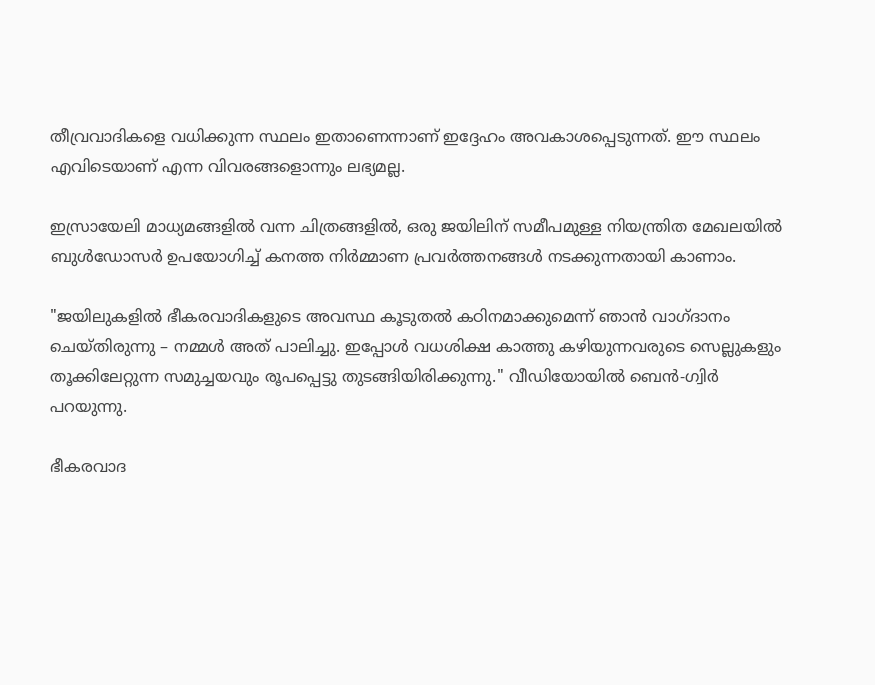തീവ്രവാദികളെ വധിക്കുന്ന സ്ഥലം ഇതാണെന്നാണ് ഇദ്ദേഹം അവകാശപ്പെടുന്നത്. ഈ സ്ഥലം എവിടെയാണ് എന്ന വിവരങ്ങളൊന്നും ലഭ്യമല്ല.

ഇസ്രായേലി മാധ്യമങ്ങളിൽ വന്ന ചിത്രങ്ങളിൽ, ഒരു ജയിലിന് സമീപമുള്ള നിയന്ത്രിത മേഖലയിൽ ബുൾഡോസർ ഉപയോഗിച്ച് കനത്ത നിർമ്മാണ പ്രവർത്തനങ്ങൾ നടക്കുന്നതായി കാണാം.

"ജയിലുകളിൽ ഭീകരവാദികളുടെ അവസ്ഥ കൂടുതൽ കഠിനമാക്കുമെന്ന് ഞാൻ വാഗ്ദാനം ചെയ്തിരുന്നു – നമ്മൾ അത് പാലിച്ചു. ഇപ്പോൾ വധശിക്ഷ കാത്തു കഴിയുന്നവരുടെ സെല്ലുകളും തൂക്കിലേറ്റുന്ന സമുച്ചയവും രൂപപ്പെട്ടു തുടങ്ങിയിരിക്കുന്നു." വീഡിയോയിൽ ബെൻ-ഗ്വിർ പറയുന്നു.

ഭീകരവാദ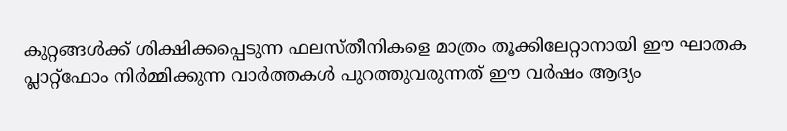കുറ്റങ്ങൾക്ക് ശിക്ഷിക്കപ്പെടുന്ന ഫലസ്തീനികളെ മാത്രം തൂക്കിലേറ്റാനായി ഈ ഘാതക പ്ലാറ്റ്‌ഫോം നിർമ്മിക്കുന്ന വാർത്തകൾ പുറത്തുവരുന്നത് ഈ വർഷം ആദ്യം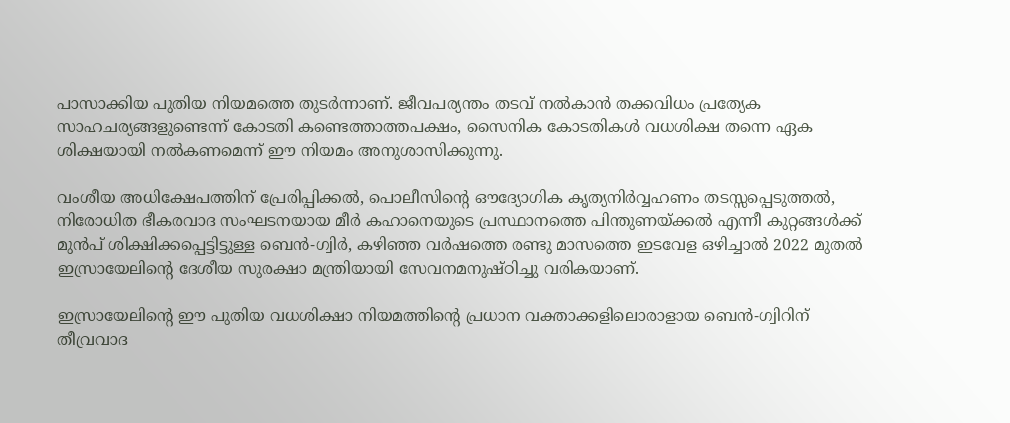പാസാക്കിയ പുതിയ നിയമത്തെ തുടർന്നാണ്. ജീവപര്യന്തം തടവ് നൽകാൻ തക്കവിധം പ്രത്യേക സാഹചര്യങ്ങളുണ്ടെന്ന് കോടതി കണ്ടെത്താത്തപക്ഷം, സൈനിക കോടതികൾ വധശിക്ഷ തന്നെ ഏക ശിക്ഷയായി നൽകണമെന്ന് ഈ നിയമം അനുശാസിക്കുന്നു.

വംശീയ അധിക്ഷേപത്തിന് പ്രേരിപ്പിക്കൽ, പൊലീസിന്റെ ഔദ്യോഗിക കൃത്യനിർവ്വഹണം തടസ്സപ്പെടുത്തൽ, നിരോധിത ഭീകരവാദ സംഘടനയായ മീർ കഹാനെയുടെ പ്രസ്ഥാനത്തെ പിന്തുണയ്ക്കൽ എന്നീ കുറ്റങ്ങൾക്ക് മുൻപ് ശിക്ഷിക്കപ്പെട്ടിട്ടുള്ള ബെൻ-ഗ്വിർ, കഴിഞ്ഞ വർഷത്തെ രണ്ടു മാസത്തെ ഇടവേള ഒഴിച്ചാൽ 2022 മുതൽ ഇസ്രായേലിന്റെ ദേശീയ സുരക്ഷാ മന്ത്രിയായി സേവനമനുഷ്ഠിച്ചു വരികയാണ്.

ഇസ്രായേലിന്റെ ഈ പുതിയ വധശിക്ഷാ നിയമത്തിന്റെ പ്രധാന വക്താക്കളിലൊരാളായ ബെൻ-ഗ്വിറിന് തീവ്രവാദ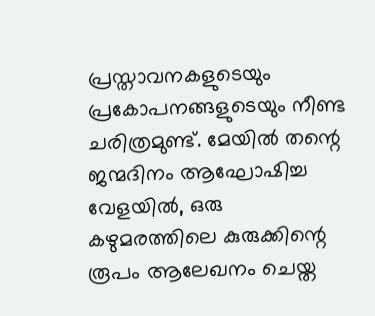പ്രസ്താവനകളുടെയും പ്രകോപനങ്ങളുടെയും നീണ്ട ചരിത്രമുണ്ട്. മേയിൽ തന്റെ ജന്മദിനം ആഘോഷിച്ച വേളയിൽ, ഒരു കഴുമരത്തിലെ കുരുക്കിന്റെ രൂപം ആലേഖനം ചെയ്ത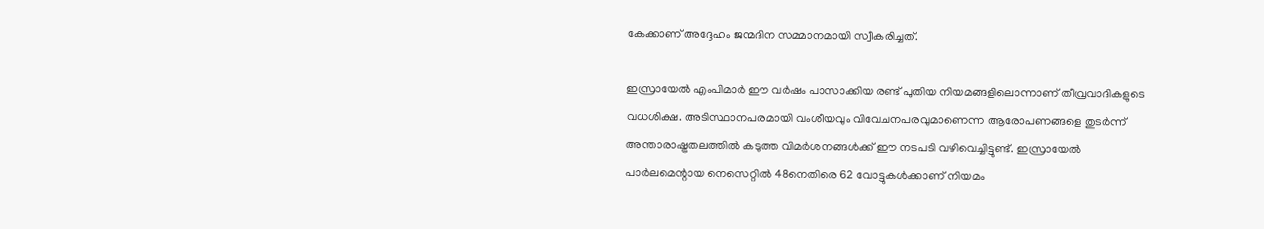കേക്കാണ് അദ്ദേഹം ജന്മദിന സമ്മാനമായി സ്വീകരിച്ചത്.

ഇസ്രായേൽ എംപിമാർ ഈ വർഷം പാസാക്കിയ രണ്ട് പുതിയ നിയമങ്ങളിലൊന്നാണ് തീവ്രവാദികളുടെ വധശിക്ഷ. അടിസ്ഥാനപരമായി വംശീയവും വിവേചനപരവുമാണെന്ന ആരോപണങ്ങളെ തുടർന്ന് അന്താരാഷ്ട്രതലത്തിൽ കടുത്ത വിമർശനങ്ങൾക്ക് ഈ നടപടി വഴിവെച്ചിട്ടുണ്ട്. ഇസ്രായേൽ പാർലമെന്റായ നെസെറ്റിൽ 48നെതിരെ 62 വോട്ടുകൾക്കാണ് നിയമം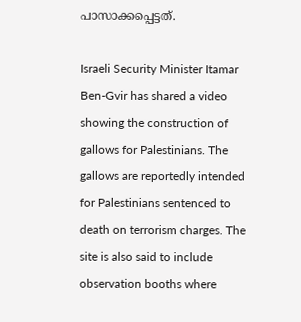പാസാക്കപ്പെട്ടത്.

Israeli Security Minister Itamar Ben-Gvir has shared a video showing the construction of gallows for Palestinians. The gallows are reportedly intended for Palestinians sentenced to death on terrorism charges. The site is also said to include observation booths where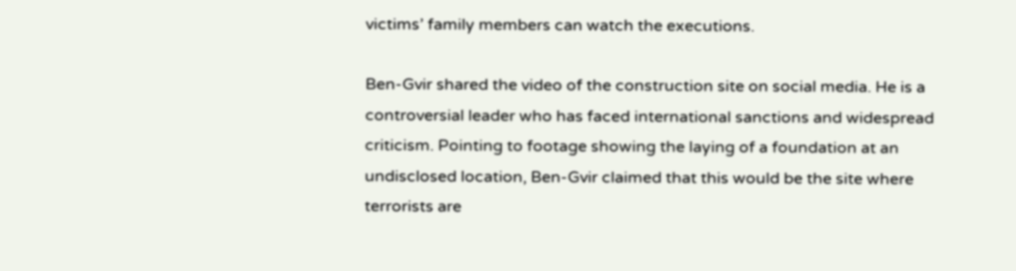victims’ family members can watch the executions.

Ben-Gvir shared the video of the construction site on social media. He is a controversial leader who has faced international sanctions and widespread criticism. Pointing to footage showing the laying of a foundation at an undisclosed location, Ben-Gvir claimed that this would be the site where terrorists are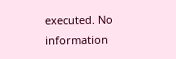executed. No information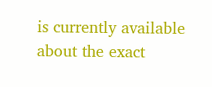is currently available about the exact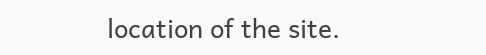location of the site.